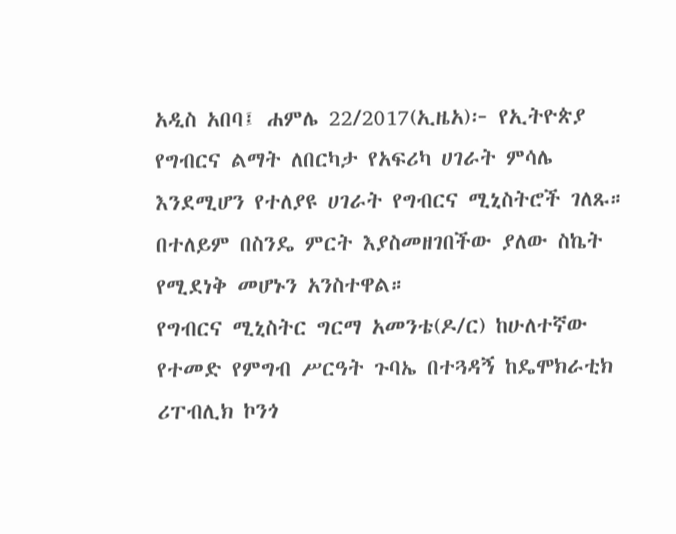አዲስ አበባ፤ ሐምሌ 22/2017(ኢዜአ)፦ የኢትዮጵያ የግብርና ልማት ለበርካታ የአፍሪካ ሀገራት ምሳሌ እንደሚሆን የተለያዩ ሀገራት የግብርና ሚኒስትሮች ገለጹ።
በተለይም በስንዴ ምርት እያስመዘገበችው ያለው ስኬት የሚደነቅ መሆኑን አንስተዋል።
የግብርና ሚኒስትር ግርማ አመንቴ(ዶ/ር) ከሁለተኛው የተመድ የምግብ ሥርዓት ጉባኤ በተጓዳኝ ከዴሞክራቲክ ሪፐብሊክ ኮንጎ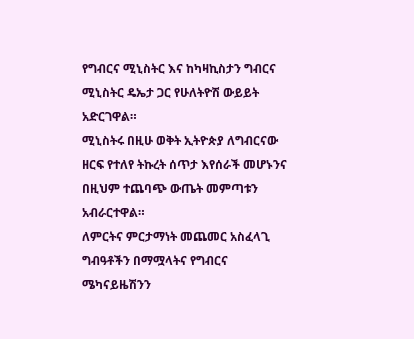የግብርና ሚኒስትር እና ከካዛኪስታን ግብርና ሚኒስትር ዴኤታ ጋር የሁለትዮሽ ውይይት አድርገዋል።
ሚኒስትሩ በዚሁ ወቅት ኢትዮጵያ ለግብርናው ዘርፍ የተለየ ትኩረት ሰጥታ እየሰራች መሆኑንና በዚህም ተጨባጭ ውጤት መምጣቱን አብራርተዋል።
ለምርትና ምርታማነት መጨመር አስፈላጊ ግብዓቶችን በማሟላትና የግብርና ሜካናይዜሽንን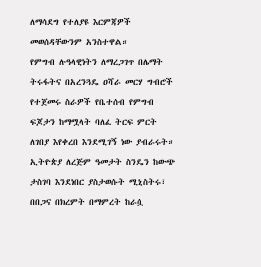ለማሳደግ የተለያዩ እርምጃዎች መወሰዳቸውንም አንስተዋል።
የምግብ ሉዓላዊነትን ለማረጋገጥ በሌማት ትሩፋትና በአረንጓዴ ዐሻራ መርሃ ግብሮች የተጀመሩ ስራዎች የቤተሰብ የምግብ ፍጆታን ከማሟላት ባለፈ ትርፍ ምርት ለገበያ እየቀረበ እንደሚገኝ ነው ያብራሩት።
ኢትዮጵያ ለረጅም ዓመታት ስንዴን ከውጭ ታስገባ እንደነበር ያስታወሱት ሚኒስትሩ፣ በበጋና በክረምት በማምረት ከራሷ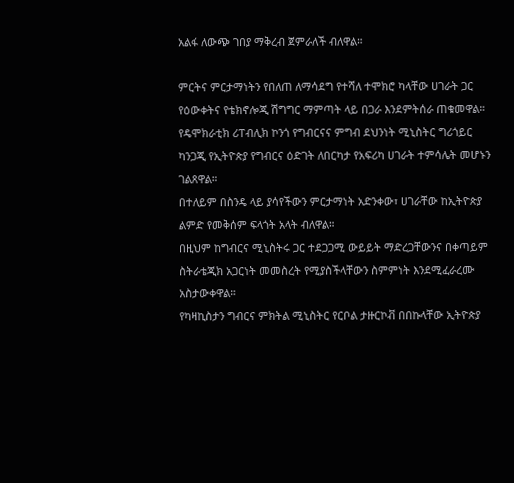አልፋ ለውጭ ገበያ ማቅረብ ጀምራለች ብለዋል።

ምርትና ምርታማነትን የበለጠ ለማሳደግ የተሻለ ተሞክሮ ካላቸው ሀገራት ጋር የዕውቀትና የቴክኖሎጂ ሽግግር ማምጣት ላይ በጋራ እንደምትሰራ ጠቁመዋል።
የዴሞክራቲክ ሪፐብሊክ ኮንጎ የግብርናና ምግብ ደህንነት ሚኒስትር ግሪጎይር ካንጋጂ የኢትዮጵያ የግብርና ዕድገት ለበርካታ የአፍሪካ ሀገራት ተምሳሌት መሆኑን ገልጸዋል።
በተለይም በስንዴ ላይ ያሳየችውን ምርታማነት አድንቀው፣ ሀገራቸው ከኢትዮጵያ ልምድ የመቅሰም ፍላጎት አላት ብለዋል።
በዚህም ከግብርና ሚኒስትሩ ጋር ተደጋጋሚ ውይይት ማድረጋቸውንና በቀጣይም ስትራቴጂክ አጋርነት መመስረት የሚያስችላቸውን ስምምነት እንደሚፈራረሙ አስታውቀዋል።
የካዛኪስታን ግብርና ምክትል ሚኒስትር የርቦል ታዙርኮቭ በበኩላቸው ኢትዮጵያ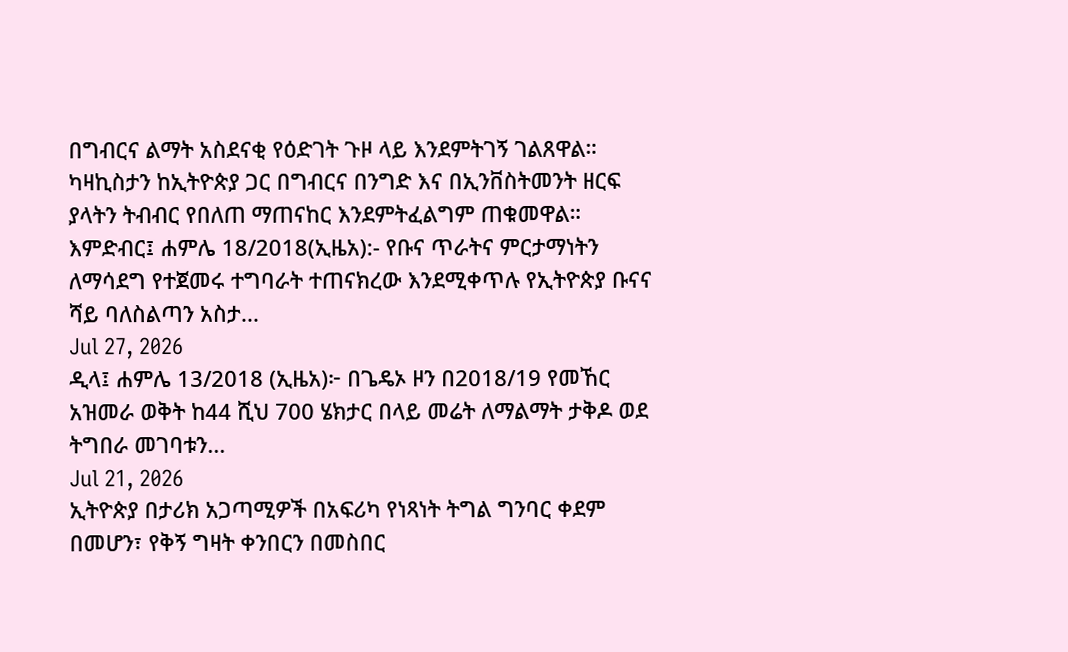በግብርና ልማት አስደናቂ የዕድገት ጉዞ ላይ እንደምትገኝ ገልጸዋል።
ካዛኪስታን ከኢትዮጵያ ጋር በግብርና በንግድ እና በኢንቨስትመንት ዘርፍ ያላትን ትብብር የበለጠ ማጠናከር እንደምትፈልግም ጠቁመዋል።
እምድብር፤ ሐምሌ 18/2018(ኢዜአ):- የቡና ጥራትና ምርታማነትን ለማሳደግ የተጀመሩ ተግባራት ተጠናክረው እንደሚቀጥሉ የኢትዮጵያ ቡናና ሻይ ባለስልጣን አስታ...
Jul 27, 2026
ዲላ፤ ሐምሌ 13/2018 (ኢዜአ)፦ በጌዴኦ ዞን በ2018/19 የመኸር አዝመራ ወቅት ከ44 ሺህ 700 ሄክታር በላይ መሬት ለማልማት ታቅዶ ወደ ትግበራ መገባቱን...
Jul 21, 2026
ኢትዮጵያ በታሪክ አጋጣሚዎች በአፍሪካ የነጻነት ትግል ግንባር ቀደም በመሆን፣ የቅኝ ግዛት ቀንበርን በመስበር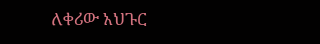ለቀሪው አህጉር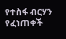የተስፋ ብርሃን የፈነጠቀች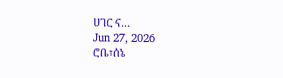ሀገር ና...
Jun 27, 2026
ሮቤ፣ሰኔ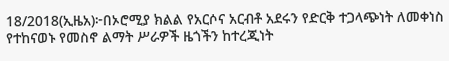18/2018(ኢዜአ)፦በኦሮሚያ ክልል የአርሶና አርብቶ አደሩን የድርቅ ተጋላጭነት ለመቀነስ የተከናወኑ የመስኖ ልማት ሥራዎች ዜጎችን ከተረጂነት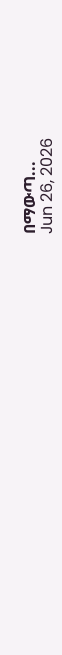በማውጣ...
Jun 26, 2026